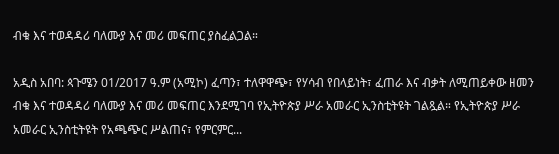ብቁ እና ተወዳዳሪ ባለሙያ እና መሪ መፍጠር ያስፈልጋል።

አዲስ አበባ: ጳጉሜን 01/2017 ዓ.ም (አሚኮ) ፈጣን፣ ተለዋዋጭ፣ የሃሳብ የበላይነት፣ ፈጠራ እና ብቃት ለሚጠይቀው ዘመን ብቁ እና ተወዳዳሪ ባለሙያ እና መሪ መፍጠር እንደሚገባ የኢትዮጵያ ሥራ አመራር ኢንስቲትዩት ገልጿል። የኢትዮጵያ ሥራ አመራር ኢንስቲትዩት የአጫጭር ሥልጠና፣ የምርምር...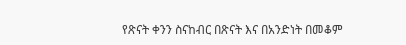የጽናት ቀንን ስናከብር በጽናት እና በአንድነት በመቆም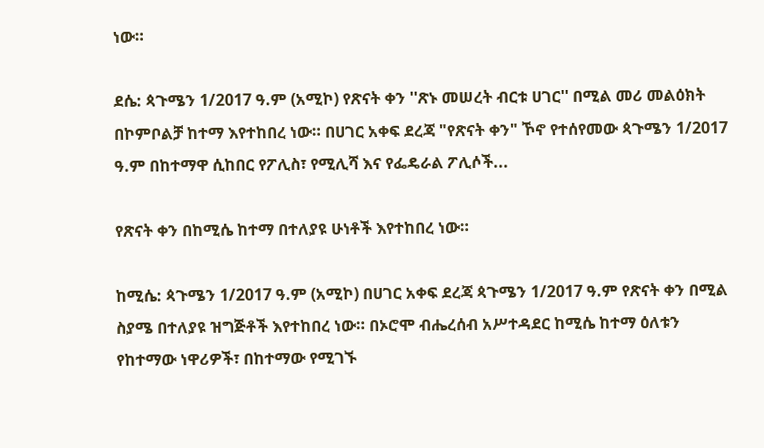ነው።

ደሴ: ጳጉሜን 1/2017 ዓ.ም (አሚኮ) የጽናት ቀን ''ጽኑ መሠረት ብርቱ ሀገር'' በሚል መሪ መልዕክት በኮምቦልቻ ከተማ እየተከበረ ነው። በሀገር አቀፍ ደረጃ "የጽናት ቀን" ኾኖ የተሰየመው ጳጉሜን 1/2017 ዓ.ም በከተማዋ ሲከበር የፖሊስ፣ የሚሊሻ እና የፌዴራል ፖሊሶች...

የጽናት ቀን በከሚሴ ከተማ በተለያዩ ሁነቶች እየተከበረ ነው።

ከሚሴ: ጳጉሜን 1/2017 ዓ.ም (አሚኮ) በሀገር አቀፍ ደረጃ ጳጉሜን 1/2017 ዓ.ም የጽናት ቀን በሚል ስያሜ በተለያዩ ዝግጅቶች እየተከበረ ነው። በኦሮሞ ብሔረሰብ አሥተዳደር ከሚሴ ከተማ ዕለቱን የከተማው ነዋሪዎች፣ በከተማው የሚገኙ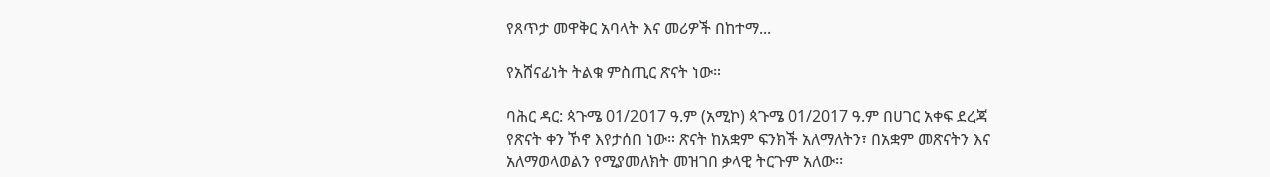የጸጥታ መዋቅር አባላት እና መሪዎች በከተማ...

የአሸናፊነት ትልቁ ምስጢር ጽናት ነው።

ባሕር ዳር: ጳጉሜ 01/2017 ዓ.ም (አሚኮ) ጳጉሜ 01/2017 ዓ.ም በሀገር አቀፍ ደረጃ የጽናት ቀን ኾኖ እየታሰበ ነው። ጽናት ከአቋም ፍንክች አለማለትን፣ በአቋም መጽናትን እና አለማወላወልን የሚያመለክት መዝገበ ቃላዊ ትርጉም አለው፡፡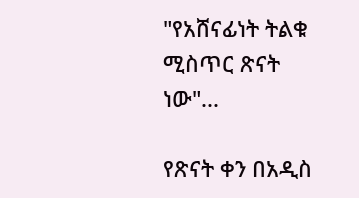"የአሸናፊነት ትልቁ ሚስጥር ጽናት ነው"...

የጽናት ቀን በአዲስ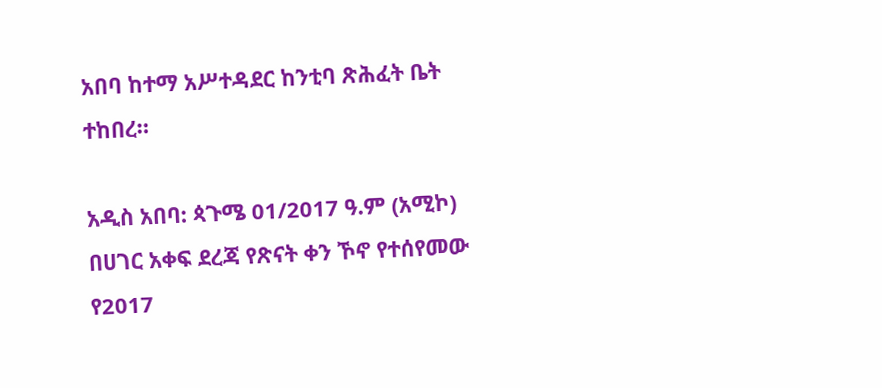አበባ ከተማ አሥተዳደር ከንቲባ ጽሕፈት ቤት ተከበረ።

አዲስ አበባ: ጳጉሜ 01/2017 ዓ.ም (አሚኮ) በሀገር አቀፍ ደረጃ የጽናት ቀን ኾኖ የተሰየመው የ2017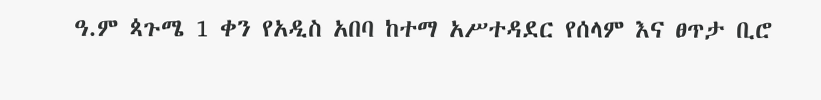ዓ.ም ጳጉሜ 1 ቀን የአዲስ አበባ ከተማ አሥተዳደር የሰላም እና ፀጥታ ቢሮ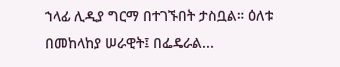ኀላፊ ሊዲያ ግርማ በተገኙበት ታስቧል። ዕለቱ በመከላከያ ሠራዊት፤ በፌዴራል...